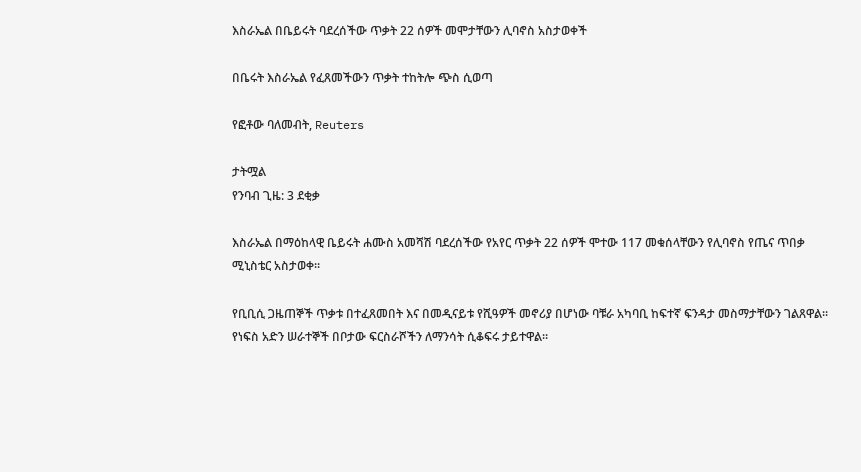እስራኤል በቤይሩት ባደረሰችው ጥቃት 22 ሰዎች መሞታቸውን ሊባኖስ አስታወቀች

በቤሩት እስራኤል የፈጸመችውን ጥቃት ተከትሎ ጭስ ሲወጣ

የፎቶው ባለመብት, Reuters

ታትሟል
የንባብ ጊዜ: 3 ደቂቃ

እስራኤል በማዕከላዊ ቤይሩት ሐሙስ አመሻሽ ባደረሰችው የአየር ጥቃት 22 ሰዎች ሞተው 117 መቁሰላቸውን የሊባኖስ የጤና ጥበቃ ሚኒስቴር አስታወቀ።

የቢቢሲ ጋዜጠኞች ጥቃቱ በተፈጸመበት እና በመዲናይቱ የሺዓዎች መኖሪያ በሆነው ባቹራ አካባቢ ከፍተኛ ፍንዳታ መስማታቸውን ገልጸዋል። የነፍስ አድን ሠራተኞች በቦታው ፍርስራሾችን ለማንሳት ሲቆፍሩ ታይተዋል።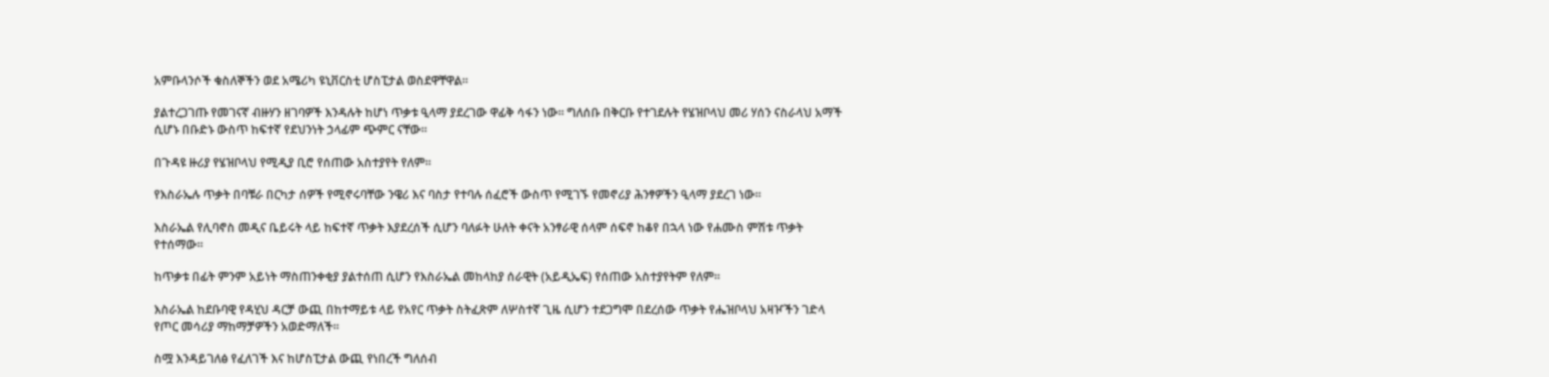አምቡላንሶች ቁስለኞችን ወደ አሜሪካ ዩኒቨርስቲ ሆስፒታል ወስደዋቸዋል።

ያልተረጋገጡ የመገናኛ ብዙሃን ዘገባዎች እንዳሉት ከሆነ ጥቃቱ ዒላማ ያደረገው ዋፊቅ ሳፋን ነው። ግለሰቡ በቅርቡ የተገደሉት የሄዝቦላህ መሪ ሃሰን ናስራላህ አማች ሲሆኑ በቡድኑ ውስጥ ከፍተኛ የደህንነት ኃላፊም ጭምር ናቸው።

በጉዳዩ ዙሪያ የሄዝቦላህ የሚዲያ ቢሮ የሰጠው አስተያየት የለም።

የእስራኤሉ ጥቃት በባቹራ በርካታ ሰዎች የሚኖሩባቸው ንዌሪ እና ባስታ የተባሉ ሰፈሮች ውስጥ የሚገኙ የመኖሪያ ሕንፃዎችን ዒላማ ያደረገ ነው።

እስራኤል የሊባኖስ መዲና ቤይሩት ላይ ከፍተኛ ጥቃት እያደረሰች ሲሆን ባለፉት ሁለት ቀናት አንፃራዊ ሰላም ሰፍኖ ከቆየ በኋላ ነው የሐሙስ ምሽቱ ጥቃት የተሰማው።

ከጥቃቱ በፊት ምንም አይነት ማስጠንቀቂያ ያልተሰጠ ሲሆን የእስራኤል መከላከያ ሰራዊት (አይዲኤፍ) የሰጠው አስተያየትም የለም።

እስራኤል ከደቡባዊ የዳሂህ ዳርቻ ውጪ በከተማይቱ ላይ የአየር ጥቃት ስትፈጽም ለሦስተኛ ጊዜ ሲሆን ተደጋግሞ በደረሰው ጥቃት የሔዝቦላህ አዛዦችን ገድላ የጦር መሳሪያ ማከማቻዎችን አወድማለች።

ስሟ እንዳይገለፅ የፈለገች እና ከሆስፒታል ውጪ የነበረች ግለሰብ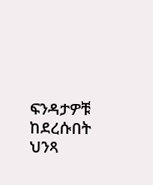ፍንዳታዎቹ ከደረሱበት ህንጻ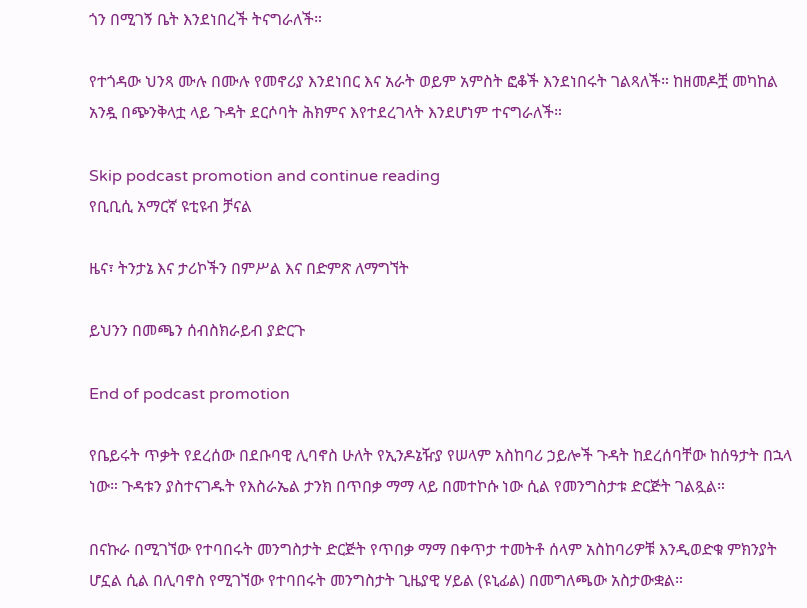ጎን በሚገኝ ቤት እንደነበረች ትናግራለች።

የተጎዳው ህንጻ ሙሉ በሙሉ የመኖሪያ እንደነበር እና አራት ወይም አምስት ፎቆች እንደነበሩት ገልጻለች። ከዘመዶቿ መካከል አንዷ በጭንቅላቷ ላይ ጉዳት ደርሶባት ሕክምና እየተደረገላት እንደሆነም ተናግራለች።

Skip podcast promotion and continue reading
የቢቢሲ አማርኛ ዩቲዩብ ቻናል

ዜና፣ ትንታኔ እና ታሪኮችን በምሥል እና በድምጽ ለማግኘት

ይህንን በመጫን ሰብስክራይብ ያድርጉ

End of podcast promotion

የቤይሩት ጥቃት የደረሰው በደቡባዊ ሊባኖስ ሁለት የኢንዶኔዥያ የሠላም አስከባሪ ኃይሎች ጉዳት ከደረሰባቸው ከሰዓታት በኋላ ነው። ጉዳቱን ያስተናገዱት የእስራኤል ታንክ በጥበቃ ማማ ላይ በመተኮሱ ነው ሲል የመንግስታቱ ድርጅት ገልጿል።

በናኩራ በሚገኘው የተባበሩት መንግስታት ድርጅት የጥበቃ ማማ በቀጥታ ተመትቶ ሰላም አስከባሪዎቹ እንዲወድቁ ምክንያት ሆኗል ሲል በሊባኖስ የሚገኘው የተባበሩት መንግስታት ጊዜያዊ ሃይል (ዩኒፊል) በመግለጫው አስታውቋል።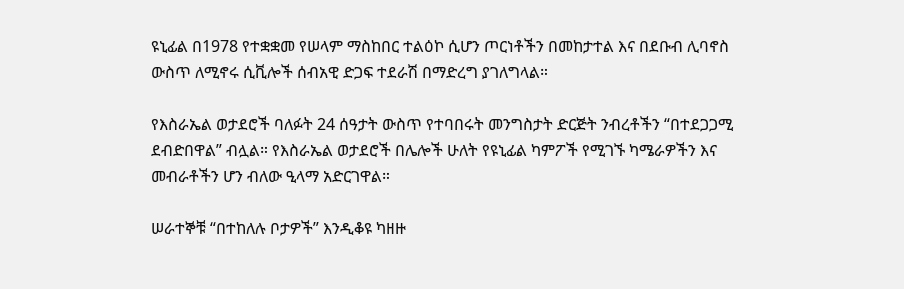ዩኒፊል በ1978 የተቋቋመ የሠላም ማስከበር ተልዕኮ ሲሆን ጦርነቶችን በመከታተል እና በደቡብ ሊባኖስ ውስጥ ለሚኖሩ ሲቪሎች ሰብአዊ ድጋፍ ተደራሽ በማድረግ ያገለግላል።

የእስራኤል ወታደሮች ባለፉት 24 ሰዓታት ውስጥ የተባበሩት መንግስታት ድርጅት ንብረቶችን “በተደጋጋሚ ደብድበዋል” ብሏል። የእስራኤል ወታደሮች በሌሎች ሁለት የዩኒፊል ካምፖች የሚገኙ ካሜራዎችን እና መብራቶችን ሆን ብለው ዒላማ አድርገዋል።

ሠራተኞቹ “በተከለሉ ቦታዎች” እንዲቆዩ ካዘዙ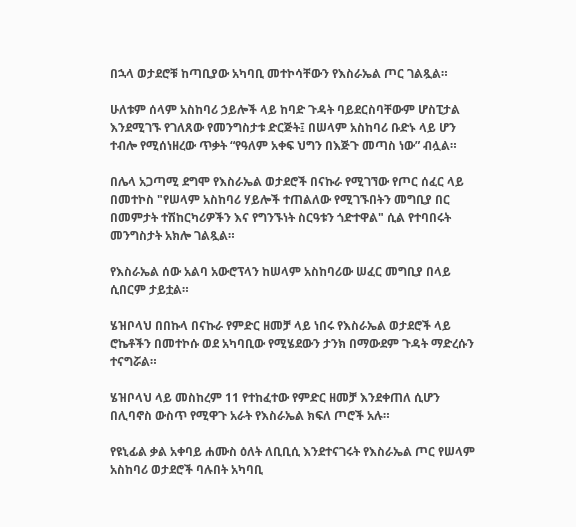በኋላ ወታደሮቹ ከጣቢያው አካባቢ መተኮሳቸውን የእስራኤል ጦር ገልጿል።

ሁለቱም ሰላም አስከባሪ ኃይሎች ላይ ከባድ ጉዳት ባይደርስባቸውም ሆስፒታል እንደሚገኙ የገለጸው የመንግስታቱ ድርጅት፤ በሠላም አስከባሪ ቡድኑ ላይ ሆን ተብሎ የሚሰነዘረው ጥቃት “የዓለም አቀፍ ህግን በእጅጉ መጣስ ነው” ብሏል።

በሌላ አጋጣሚ ደግሞ የእስራኤል ወታደሮች በናኩራ የሚገኘው የጦር ሰፈር ላይ በመተኮስ "የሠላም አስከባሪ ሃይሎች ተጠልለው የሚገኙበትን መግቢያ በር በመምታት ተሽከርካሪዎችን እና የግንኙነት ስርዓቱን ጎድተዋል" ሲል የተባበሩት መንግስታት አክሎ ገልጿል።

የእስራኤል ሰው አልባ አውሮፕላን ከሠላም አስከባሪው ሠፈር መግቢያ በላይ ሲበርም ታይቷል።

ሄዝቦላህ በበኩላ በናኩራ የምድር ዘመቻ ላይ ነበሩ የእስራኤል ወታደሮች ላይ ሮኬቶችን በመተኮሱ ወደ አካባቢው የሚሄደውን ታንክ በማውደም ጉዳት ማድረሱን ተናግሯል።

ሄዝቦላህ ላይ መስከረም 11 የተከፈተው የምድር ዘመቻ እንደቀጠለ ሲሆን በሊባኖስ ውስጥ የሚዋጉ አራት የእስራኤል ክፍለ ጦሮች አሉ።

የዩኒፊል ቃል አቀባይ ሐሙስ ዕለት ለቢቢሲ እንደተናገሩት የእስራኤል ጦር የሠላም አስከባሪ ወታደሮች ባሉበት አካባቢ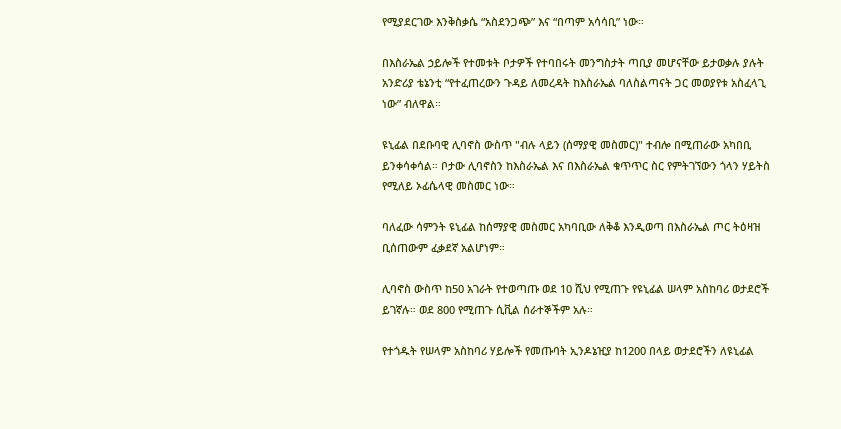የሚያደርገው እንቅስቃሴ “አስደንጋጭ” እና “በጣም አሳሳቢ” ነው።

በእስራኤል ኃይሎች የተመቱት ቦታዎች የተባበሩት መንግስታት ጣቢያ መሆናቸው ይታወቃሉ ያሉት አንድሪያ ቴኔንቲ “የተፈጠረውን ጉዳይ ለመረዳት ከእስራኤል ባለስልጣናት ጋር መወያየቱ አስፈላጊ ነው” ብለዋል።

ዩኒፊል በደቡባዊ ሊባኖስ ውስጥ "ብሉ ላይን (ሰማያዊ መስመር)" ተብሎ በሚጠራው አካበቢ ይንቀሳቀሳል። ቦታው ሊባኖስን ከእስራኤል እና በእስራኤል ቁጥጥር ስር የምትገኘውን ጎላን ሃይትስ የሚለይ ኦፊሴላዊ መስመር ነው።

ባለፈው ሳምንት ዩኒፊል ከሰማያዊ መስመር አካባቢው ለቅቆ እንዲወጣ በእስራኤል ጦር ትዕዛዝ ቢሰጠውም ፈቃደኛ አልሆነም።

ሊባኖስ ውስጥ ከ50 አገራት የተወጣጡ ወደ 10 ሺህ የሚጠጉ የዩኒፊል ሠላም አስከባሪ ወታደሮች ይገኛሉ። ወደ 800 የሚጠጉ ሲቪል ሰራተኞችም አሉ።

የተጎዱት የሠላም አስከባሪ ሃይሎች የመጡባት ኢንዶኔዢያ ከ1200 በላይ ወታደሮችን ለዩኒፊል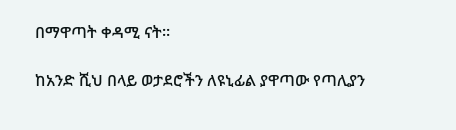በማዋጣት ቀዳሚ ናት።

ከአንድ ሺህ በላይ ወታደሮችን ለዩኒፊል ያዋጣው የጣሊያን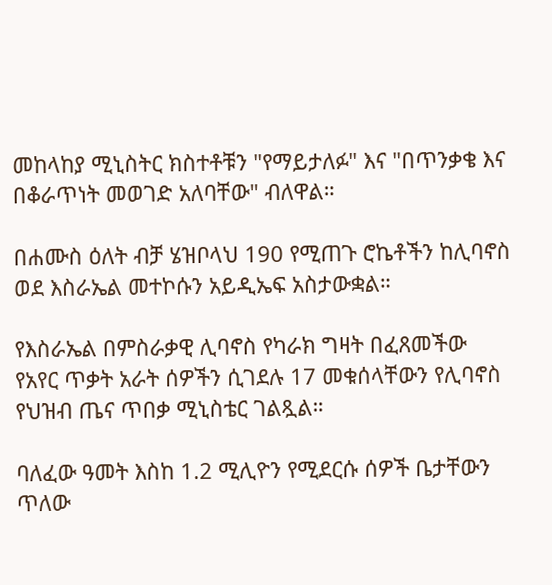መከላከያ ሚኒስትር ክስተቶቹን "የማይታለፉ" እና "በጥንቃቄ እና በቆራጥነት መወገድ አለባቸው" ብለዋል።

በሐሙስ ዕለት ብቻ ሄዝቦላህ 190 የሚጠጉ ሮኬቶችን ከሊባኖስ ወደ እስራኤል መተኮሱን አይዲኤፍ አስታውቋል።

የእስራኤል በምስራቃዊ ሊባኖስ የካራክ ግዛት በፈጸመችው የአየር ጥቃት አራት ሰዎችን ሲገደሉ 17 መቁሰላቸውን የሊባኖስ የህዝብ ጤና ጥበቃ ሚኒስቴር ገልጿል።

ባለፈው ዓመት እስከ 1.2 ሚሊዮን የሚደርሱ ሰዎች ቤታቸውን ጥለው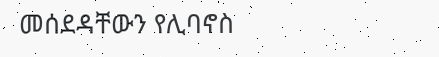መሰደዳቸውን የሊባኖስ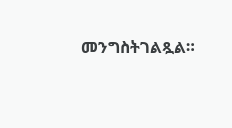መንግስትገልጿል።